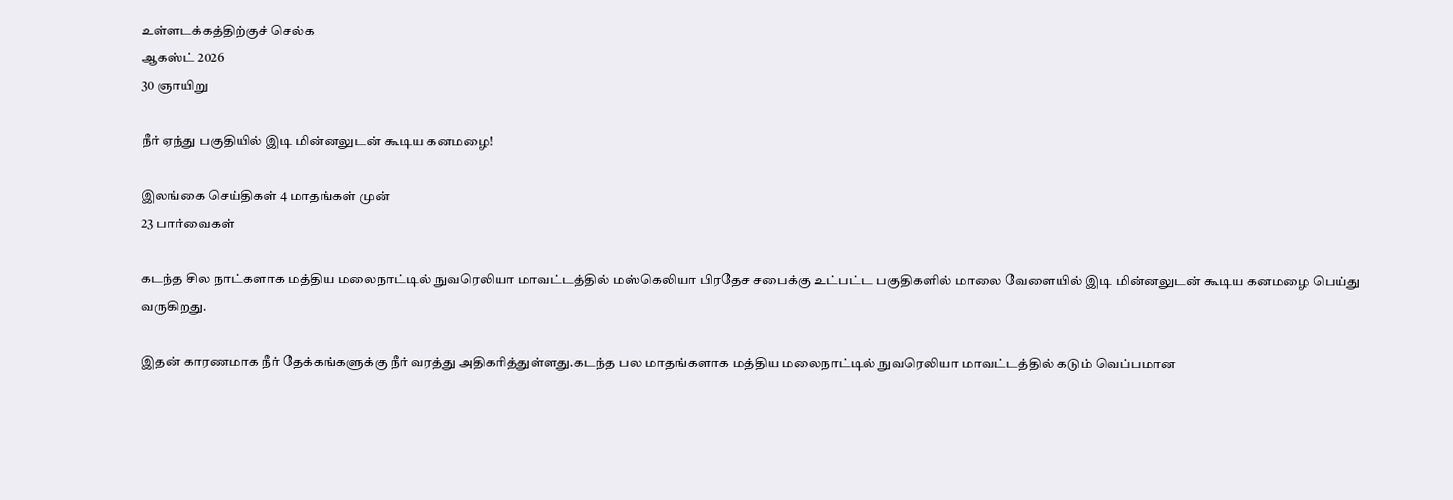உள்ளடக்கத்திற்குச் செல்க
ஆகஸ்ட் 2026
30 ஞாயிறு

நீர் ஏந்து பகுதியில் இடி மின்னலுடன் கூடிய கனமழை!

இலங்கை செய்திகள் 4 மாதங்கள் முன்
23 பார்வைகள்

கடந்த சில நாட்களாக மத்திய மலைநாட்டில் நுவரெலியா மாவட்டத்தில் மஸ்கெலியா பிரதேச சபைக்கு உட்பட்ட பகுதிகளில் மாலை வேளையில் இடி மின்னலுடன் கூடிய கனமழை பெய்து வருகிறது.

இதன் காரணமாக நீர் தேக்கங்களுக்கு நீர் வரத்து அதிகரித்துள்ளது.கடந்த பல மாதங்களாக மத்திய மலைநாட்டில் நுவரெலியா மாவட்டத்தில் கடும் வெப்பமான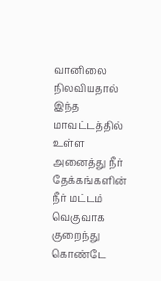வானிலை நிலவியதால் இந்த மாவட்டத்தில் உள்ள அனைத்து நீர் தேக்கங்களின் நீர் மட்டம் வெகுவாக குறைந்து கொண்டே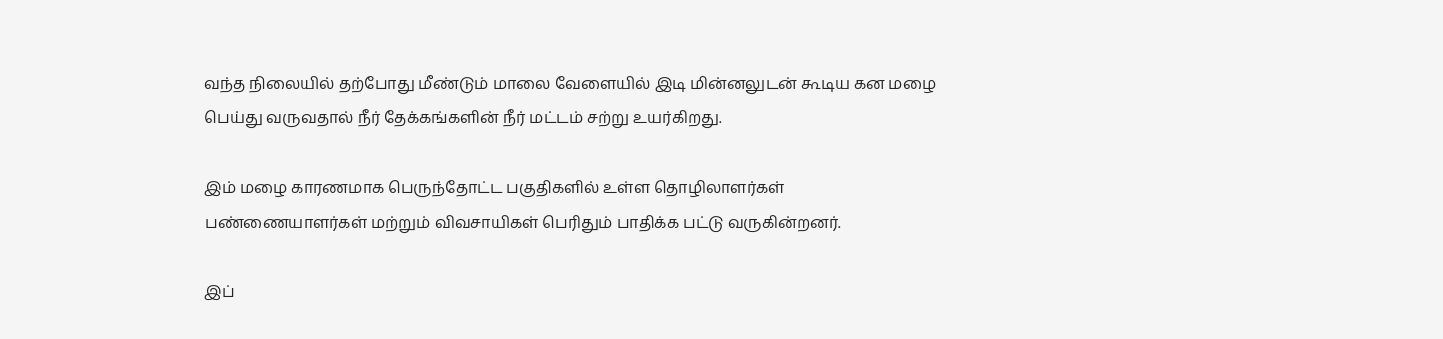வந்த நிலையில் தற்போது மீண்டும் மாலை வேளையில் இடி மின்னலுடன் கூடிய கன மழை பெய்து வருவதால் நீர் தேக்கங்களின் நீர் மட்டம் சற்று உயர்கிறது.

இம் மழை காரணமாக பெருந்தோட்ட பகுதிகளில் உள்ள தொழிலாளர்கள் பண்ணையாளர்கள் மற்றும் விவசாயிகள் பெரிதும் பாதிக்க பட்டு வருகின்றனர்.

இப்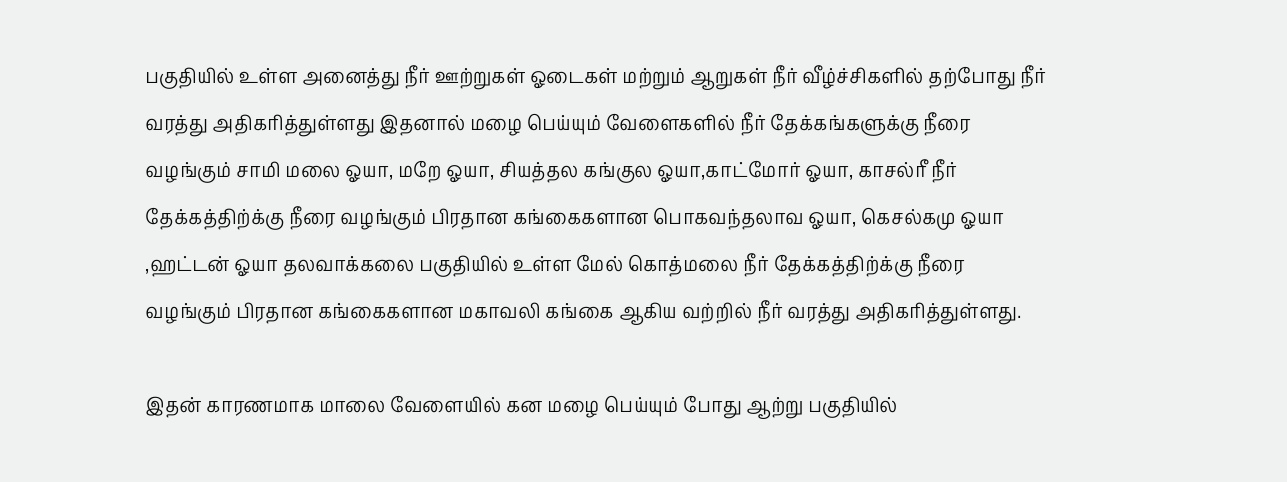பகுதியில் உள்ள அனைத்து நீர் ஊற்றுகள் ஓடைகள் மற்றும் ஆறுகள் நீர் வீழ்ச்சிகளில் தற்போது நீர் வரத்து அதிகரித்துள்ளது இதனால் மழை பெய்யும் வேளைகளில் நீர் தேக்கங்களுக்கு நீரை வழங்கும் சாமி மலை ஓயா, மறே ஓயா, சியத்தல கங்குல ஓயா,காட்மோர் ஓயா, காசல்ரீ நீர் தேக்கத்திற்க்கு நீரை வழங்கும் பிரதான கங்கைகளான பொகவந்தலாவ ஓயா, கெசல்கமு ஓயா ,ஹட்டன் ஓயா தலவாக்கலை பகுதியில் உள்ள மேல் கொத்மலை நீர் தேக்கத்திற்க்கு நீரை வழங்கும் பிரதான கங்கைகளான மகாவலி கங்கை ஆகிய வற்றில் நீர் வரத்து அதிகரித்துள்ளது.

இதன் காரணமாக மாலை வேளையில் கன மழை பெய்யும் போது ஆற்று பகுதியில்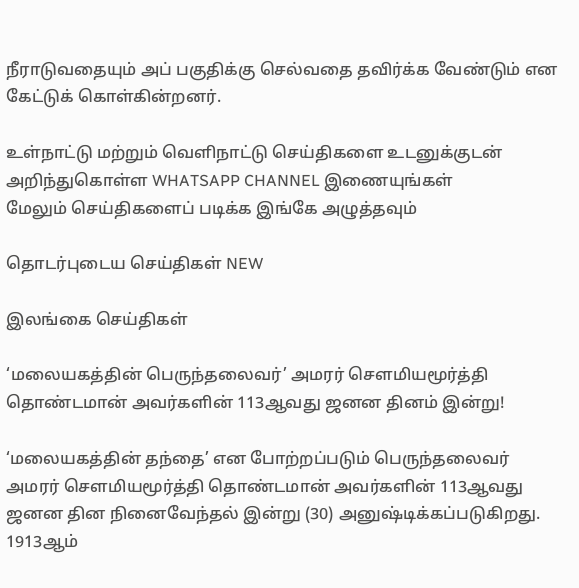நீராடுவதையும் அப் பகுதிக்கு செல்வதை தவிர்க்க வேண்டும் என கேட்டுக் கொள்கின்றனர்.

உள்நாட்டு மற்றும் வெளிநாட்டு செய்திகளை உடனுக்குடன் அறிந்துகொள்ள WHATSAPP CHANNEL இணையுங்கள்
மேலும் செய்திகளைப் படிக்க இங்கே அழுத்தவும்

தொடர்புடைய செய்திகள் NEW

இலங்கை செய்திகள்

‘மலையகத்தின் பெருந்தலைவர்’ அமரர் சௌமியமூர்த்தி தொண்டமான் அவர்களின் 113ஆவது ஜனன தினம் இன்று!

‘மலையகத்தின் தந்தை’ என போற்றப்படும் பெருந்தலைவர் அமரர் சௌமியமூர்த்தி தொண்டமான் அவர்களின் 113ஆவது ஜனன தின நினைவேந்தல் இன்று (30) அனுஷ்டிக்கப்படுகிறது. 1913ஆம்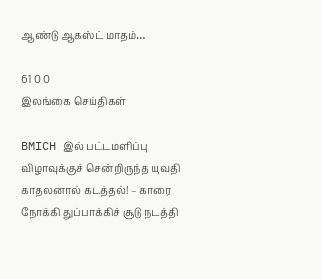ஆண்டு ஆகஸ்ட் மாதம்…

61 0 0
இலங்கை செய்திகள்

BMICH இல் பட்டமளிப்பு விழாவுக்குச் சென்றிருந்த யுவதி காதலனால் கடத்தல்! – காரை நோக்கி துப்பாக்கிச் சூடு நடத்தி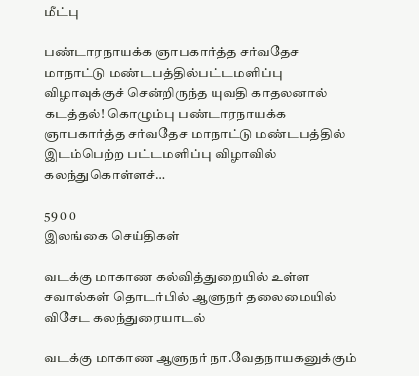மீட்பு

பண்டாரநாயக்க ஞாபகார்த்த சர்வதேச மாநாட்டு மண்டபத்தில்பட்டமளிப்பு விழாவுக்குச் சென்றிருந்த யுவதி காதலனால் கடத்தல்! கொழும்பு பண்டாரநாயக்க ஞாபகார்த்த சர்வதேச மாநாட்டு மண்டபத்தில் இடம்பெற்ற பட்டமளிப்பு விழாவில் கலந்துகொள்ளச்…

59 0 0
இலங்கை செய்திகள்

வடக்கு மாகாண கல்வித்துறையில் உள்ள சவால்கள் தொடர்பில் ஆளுநர் தலைமையில் விசேட கலந்துரையாடல்

வடக்கு மாகாண ஆளுநர் நா.வேதநாயகனுக்கும்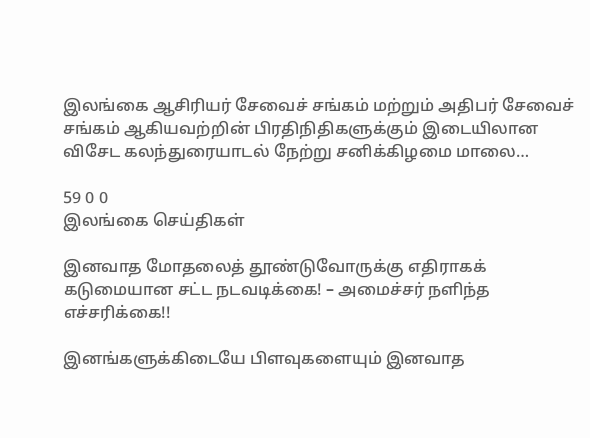இலங்கை ஆசிரியர் சேவைச் சங்கம் மற்றும் அதிபர் சேவைச் சங்கம் ஆகியவற்றின் பிரதிநிதிகளுக்கும் இடையிலான விசேட கலந்துரையாடல் நேற்று சனிக்கிழமை மாலை…

59 0 0
இலங்கை செய்திகள்

இனவாத மோதலைத் தூண்டுவோருக்கு எதிராகக் கடுமையான சட்ட நடவடிக்கை! – அமைச்சர் நளிந்த எச்சரிக்கை!!

இனங்களுக்கிடையே பிளவுகளையும் இனவாத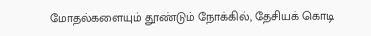மோதல்களையும் தூண்டும் நோக்கில், தேசியக் கொடி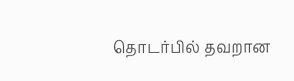தொடர்பில் தவறான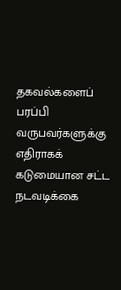தகவல்களைப் பரப்பி வருபவர்களுக்கு எதிராகக் கடுமையான சட்ட நடவடிக்கை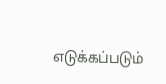எடுக்கப்படும்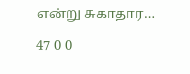என்று சுகாதார…

47 0 0